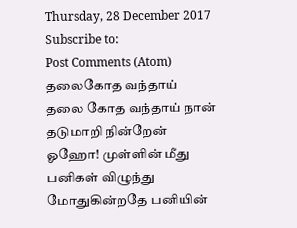Thursday, 28 December 2017
Subscribe to:
Post Comments (Atom)
தலைகோத வந்தாய்
தலை கோத வந்தாய் நான் தடுமாறி நின்றேன் ஓஹோ! முள்ளின் மீது பனிகள் விழுந்து மோதுகின்றதே பனியின்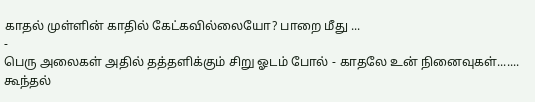காதல் முள்ளின் காதில் கேட்கவில்லையோ? பாறை மீது ...
-
பெரு அலைகள் அதில் தத்தளிக்கும் சிறு ஓடம் போல் - காதலே உன் நினைவுகள்....... கூந்தல்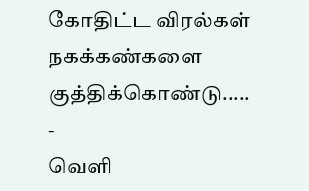கோதிட்ட விரல்கள் நகக்கண்களை குத்திக்கொண்டு.....
-
வெளி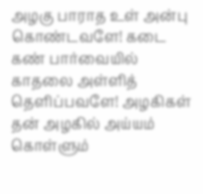அழகு பாராத உள் அன்பு கொண்டவளே! கடை கண் பார்வையில் காதலை அள்ளித் தெளிப்பவளே! அழகிகள் தன் அழகில் அய்யம் கொள்ளும்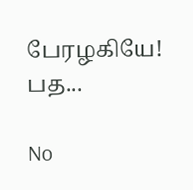பேரழகியே! பத...

No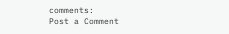comments:
Post a Comment